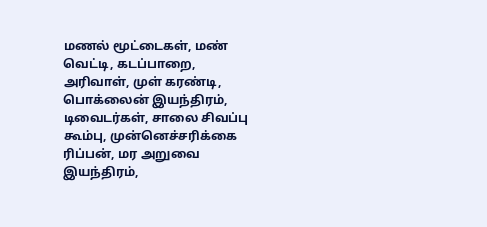மணல் மூட்டைகள், மண் வெட்டி, கடப்பாறை, அரிவாள், முள் கரண்டி, பொக்லைன் இயந்திரம், டிவைடர்கள், சாலை சிவப்பு கூம்பு, முன்னெச்சரிக்கை ரிப்பன், மர அறுவை இயந்திரம்,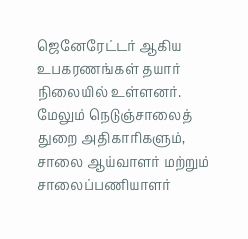ஜெனேரேட்டர் ஆகிய உபகரணங்கள் தயார் நிலையில் உள்ளனர்.
மேலும் நெடுஞ்சாலைத் துறை அதிகாரிகளும், சாலை ஆய்வாளர் மற்றும் சாலைப்பணியாளர்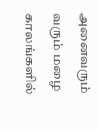அனைவரும் வரும் மழை காலங்களில்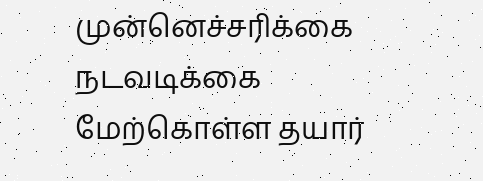முன்னெச்சரிக்கை நடவடிக்கை மேற்கொள்ள தயார்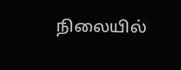நிலையில்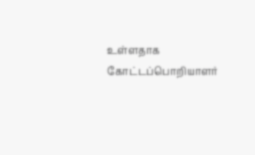உள்ளதாக கோட்டப்பொறியாளர்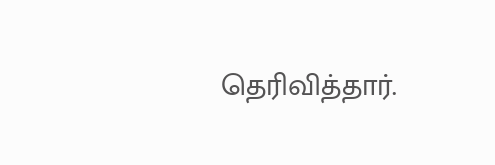தெரிவித்தார்.